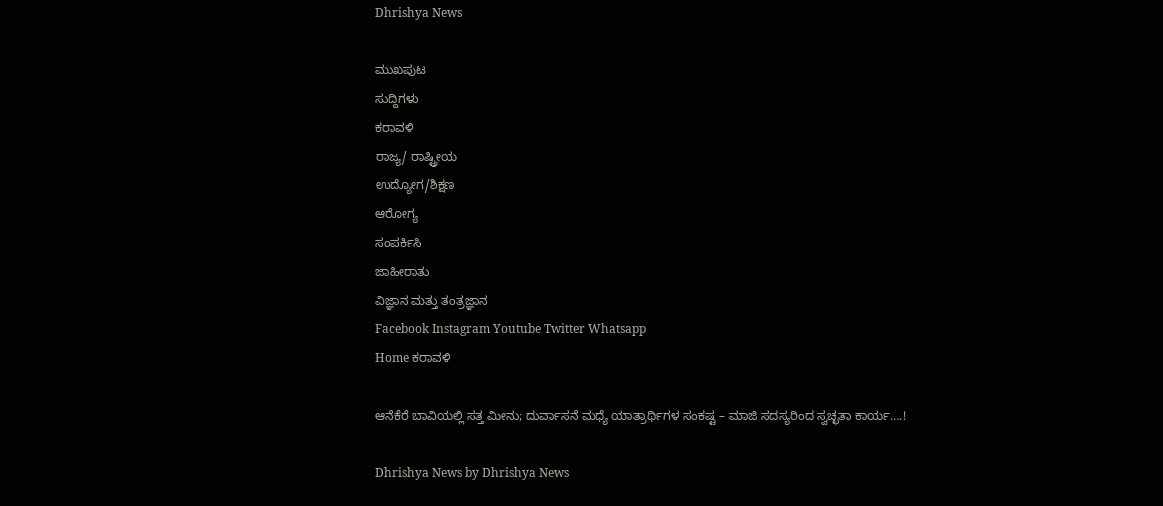Dhrishya News

ಮುಖಪುಟ
ಸುದ್ದಿಗಳು
ಕರಾವಳಿ
ರಾಜ್ಯ/ ರಾಷ್ಟ್ರೀಯ
ಉದ್ಯೋಗ/ಶಿಕ್ಷಣ
ಆರೋಗ್ಯ
ಸಂಪರ್ಕಿಸಿ
ಜಾಹೀರಾತು
ವಿಜ್ಞಾನ ಮತ್ತು ತಂತ್ರಜ್ಞಾನ
Facebook Instagram Youtube Twitter Whatsapp
Home ಕರಾವಳಿ

ಆನೆಕೆರೆ ಬಾವಿಯಲ್ಲಿ ಸತ್ತ ಮೀನು; ದುರ್ವಾಸನೆ ಮಧ್ಯೆ ಯಾತ್ರಾರ್ಥಿಗಳ ಸಂಕಷ್ಟ – ಮಾಜಿ ಸದಸ್ಯರಿಂದ ಸ್ವಚ್ಛತಾ ಕಾರ್ಯ….!

Dhrishya News by Dhrishya News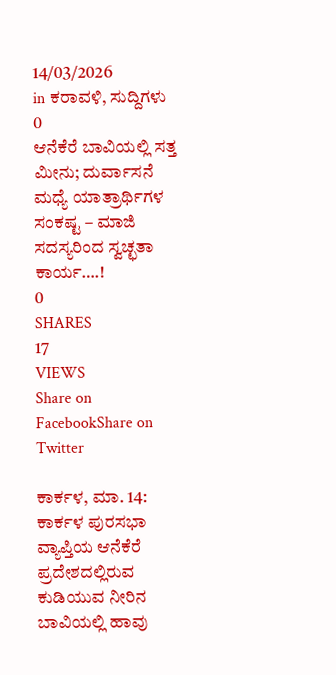14/03/2026
in ಕರಾವಳಿ, ಸುದ್ದಿಗಳು
0
ಆನೆಕೆರೆ ಬಾವಿಯಲ್ಲಿ ಸತ್ತ ಮೀನು; ದುರ್ವಾಸನೆ ಮಧ್ಯೆ ಯಾತ್ರಾರ್ಥಿಗಳ ಸಂಕಷ್ಟ – ಮಾಜಿ ಸದಸ್ಯರಿಂದ ಸ್ವಚ್ಛತಾ ಕಾರ್ಯ….!
0
SHARES
17
VIEWS
Share on FacebookShare on Twitter

ಕಾರ್ಕಳ, ಮಾ. 14: ಕಾರ್ಕಳ ಪುರಸಭಾ ವ್ಯಾಪ್ತಿಯ ಆನೆಕೆರೆ ಪ್ರದೇಶದಲ್ಲಿರುವ ಕುಡಿಯುವ ನೀರಿನ ಬಾವಿಯಲ್ಲಿ ಹಾವು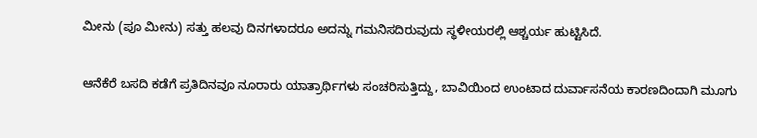ಮೀನು (ಪೂ ಮೀನು) ಸತ್ತು ಹಲವು ದಿನಗಳಾದರೂ ಅದನ್ನು ಗಮನಿಸದಿರುವುದು ಸ್ಥಳೀಯರಲ್ಲಿ ಆಶ್ಚರ್ಯ ಹುಟ್ಟಿಸಿದೆ.

ಆನೆಕೆರೆ ಬಸದಿ ಕಡೆಗೆ ಪ್ರತಿದಿನವೂ ನೂರಾರು ಯಾತ್ರಾರ್ಥಿಗಳು ಸಂಚರಿಸುತ್ತಿದ್ದು, ಬಾವಿಯಿಂದ ಉಂಟಾದ ದುರ್ವಾಸನೆಯ ಕಾರಣದಿಂದಾಗಿ ಮೂಗು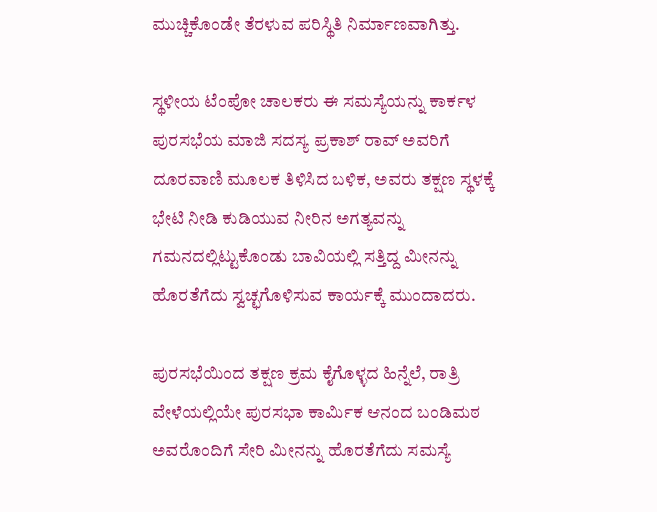ಮುಚ್ಚಿಕೊಂಡೇ ತೆರಳುವ ಪರಿಸ್ಥಿತಿ ನಿರ್ಮಾಣವಾಗಿತ್ತು.

ಸ್ಥಳೀಯ ಟೆಂಪೋ ಚಾಲಕರು ಈ ಸಮಸ್ಯೆಯನ್ನು ಕಾರ್ಕಳ ಪುರಸಭೆಯ ಮಾಜಿ ಸದಸ್ಯ ಪ್ರಕಾಶ್ ರಾವ್ ಅವರಿಗೆ ದೂರವಾಣಿ ಮೂಲಕ ತಿಳಿಸಿದ ಬಳಿಕ, ಅವರು ತಕ್ಷಣ ಸ್ಥಳಕ್ಕೆ ಭೇಟಿ ನೀಡಿ ಕುಡಿಯುವ ನೀರಿನ ಅಗತ್ಯವನ್ನು ಗಮನದಲ್ಲಿಟ್ಟುಕೊಂಡು ಬಾವಿಯಲ್ಲಿ ಸತ್ತಿದ್ದ ಮೀನನ್ನು ಹೊರತೆಗೆದು ಸ್ವಚ್ಛಗೊಳಿಸುವ ಕಾರ್ಯಕ್ಕೆ ಮುಂದಾದರು.

ಪುರಸಭೆಯಿಂದ ತಕ್ಷಣ ಕ್ರಮ ಕೈಗೊಳ್ಳದ ಹಿನ್ನೆಲೆ, ರಾತ್ರಿ ವೇಳೆಯಲ್ಲಿಯೇ ಪುರಸಭಾ ಕಾರ್ಮಿಕ ಆನಂದ ಬಂಡಿಮಠ ಅವರೊಂದಿಗೆ ಸೇರಿ ಮೀನನ್ನು ಹೊರತೆಗೆದು ಸಮಸ್ಯೆ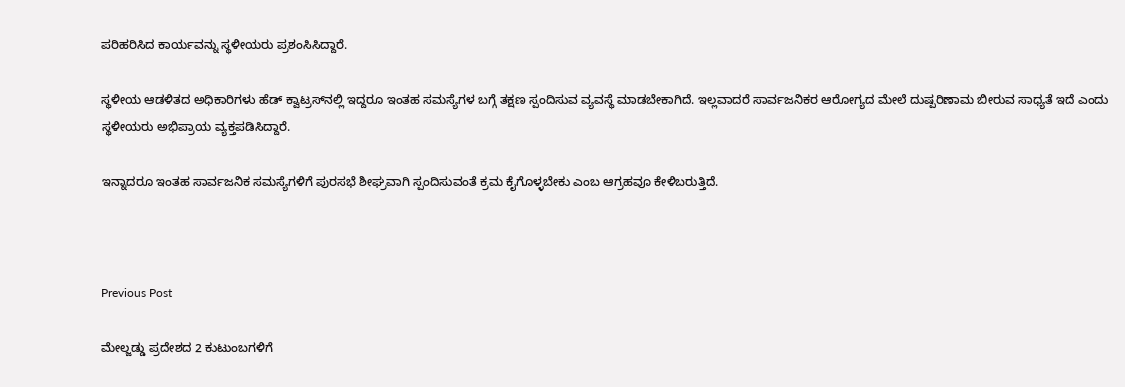ಪರಿಹರಿಸಿದ ಕಾರ್ಯವನ್ನು ಸ್ಥಳೀಯರು ಪ್ರಶಂಸಿಸಿದ್ದಾರೆ.

ಸ್ಥಳೀಯ ಆಡಳಿತದ ಅಧಿಕಾರಿಗಳು ಹೆಡ್ ಕ್ವಾಟ್ರಸ್‌ನಲ್ಲಿ ಇದ್ದರೂ ಇಂತಹ ಸಮಸ್ಯೆಗಳ ಬಗ್ಗೆ ತಕ್ಷಣ ಸ್ಪಂದಿಸುವ ವ್ಯವಸ್ಥೆ ಮಾಡಬೇಕಾಗಿದೆ. ಇಲ್ಲವಾದರೆ ಸಾರ್ವಜನಿಕರ ಆರೋಗ್ಯದ ಮೇಲೆ ದುಷ್ಪರಿಣಾಮ ಬೀರುವ ಸಾಧ್ಯತೆ ಇದೆ ಎಂದು ಸ್ಥಳೀಯರು ಅಭಿಪ್ರಾಯ ವ್ಯಕ್ತಪಡಿಸಿದ್ದಾರೆ.

ಇನ್ನಾದರೂ ಇಂತಹ ಸಾರ್ವಜನಿಕ ಸಮಸ್ಯೆಗಳಿಗೆ ಪುರಸಭೆ ಶೀಘ್ರವಾಗಿ ಸ್ಪಂದಿಸುವಂತೆ ಕ್ರಮ ಕೈಗೊಳ್ಳಬೇಕು ಎಂಬ ಆಗ್ರಹವೂ ಕೇಳಿಬರುತ್ತಿದೆ.



Previous Post

ಮೇಲ್ಜಡ್ಡು ಪ್ರದೇಶದ 2 ಕುಟುಂಬಗಳಿಗೆ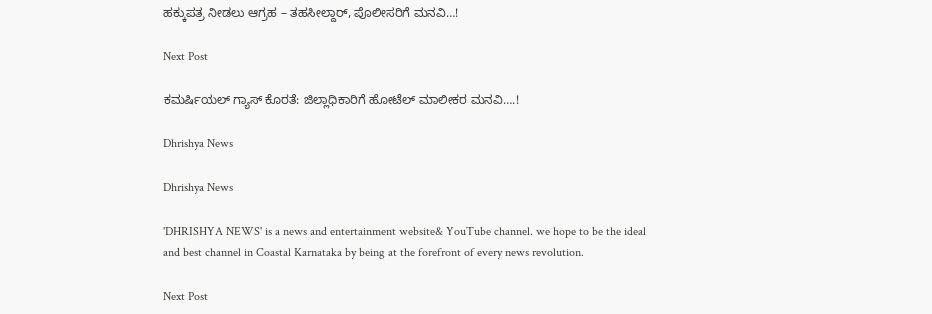ಹಕ್ಕುಪತ್ರ ನೀಡಲು ಆಗ್ರಹ – ತಹಸೀಲ್ದಾರ್, ಪೊಲೀಸರಿಗೆ ಮನವಿ…!

Next Post

ಕಮರ್ಷಿಯಲ್ ಗ್ಯಾಸ್ ಕೊರತೆ: ಜಿಲ್ಲಾಧಿಕಾರಿಗೆ ಹೋಟೆಲ್ ಮಾಲೀಕರ ಮನವಿ….!

Dhrishya News

Dhrishya News

'DHRISHYA NEWS' is a news and entertainment website& YouTube channel. we hope to be the ideal and best channel in Coastal Karnataka by being at the forefront of every news revolution.

Next Post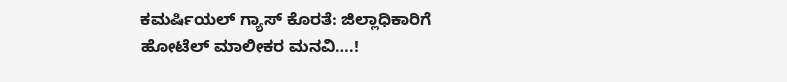ಕಮರ್ಷಿಯಲ್ ಗ್ಯಾಸ್ ಕೊರತೆ: ಜಿಲ್ಲಾಧಿಕಾರಿಗೆ ಹೋಟೆಲ್ ಮಾಲೀಕರ ಮನವಿ….!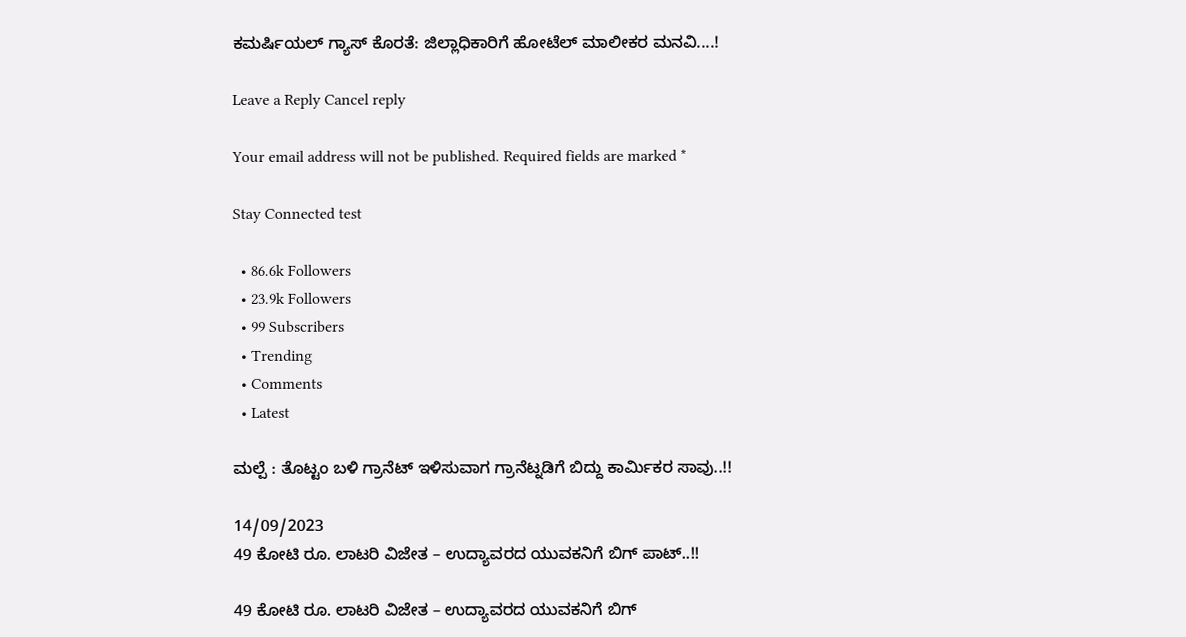ಕಮರ್ಷಿಯಲ್ ಗ್ಯಾಸ್ ಕೊರತೆ: ಜಿಲ್ಲಾಧಿಕಾರಿಗೆ ಹೋಟೆಲ್ ಮಾಲೀಕರ ಮನವಿ....!

Leave a Reply Cancel reply

Your email address will not be published. Required fields are marked *

Stay Connected test

  • 86.6k Followers
  • 23.9k Followers
  • 99 Subscribers
  • Trending
  • Comments
  • Latest

ಮಲ್ಪೆ : ತೊಟ್ಟಂ ಬಳಿ ಗ್ರಾನೆಟ್ ಇಳಿಸುವಾಗ ಗ್ರಾನೆಟ್ನಡಿಗೆ ಬಿದ್ದು ಕಾರ್ಮಿಕರ ಸಾವು..!!

14/09/2023
49 ಕೋಟಿ ರೂ. ಲಾಟರಿ ವಿಜೇತ – ಉದ್ಯಾವರದ ಯುವಕನಿಗೆ ಬಿಗ್ ಪಾಟ್..!!

49 ಕೋಟಿ ರೂ. ಲಾಟರಿ ವಿಜೇತ – ಉದ್ಯಾವರದ ಯುವಕನಿಗೆ ಬಿಗ್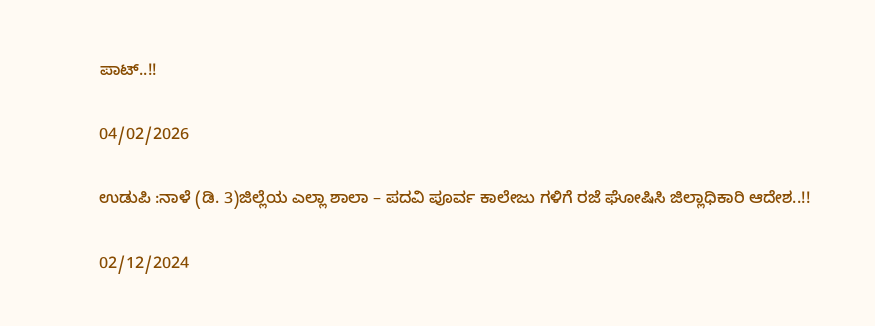ಪಾಟ್..!!

04/02/2026

ಉಡುಪಿ :ನಾಳೆ (ಡಿ. 3)ಜಿಲ್ಲೆಯ ಎಲ್ಲಾ ಶಾಲಾ – ಪದವಿ ಪೂರ್ವ ಕಾಲೇಜು ಗಳಿಗೆ ರಜೆ ಘೋಷಿಸಿ ಜಿಲ್ಲಾಧಿಕಾರಿ ಆದೇಶ..!!

02/12/2024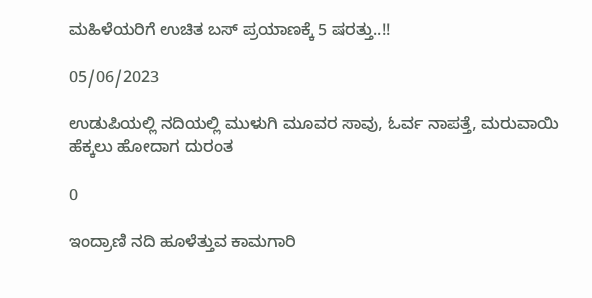ಮಹಿಳೆಯರಿಗೆ ಉಚಿತ ಬಸ್ ಪ್ರಯಾಣಕ್ಕೆ 5 ಷರತ್ತು..!!

05/06/2023

ಉಡುಪಿಯಲ್ಲಿ ನದಿಯಲ್ಲಿ ಮುಳುಗಿ ಮೂವರ ಸಾವು, ಓರ್ವ ನಾಪತ್ತೆ, ಮರುವಾಯಿ ಹೆಕ್ಕಲು ಹೋದಾಗ ದುರಂತ

0

ಇಂದ್ರಾಣಿ ನದಿ ಹೂಳೆತ್ತುವ ಕಾಮಗಾರಿ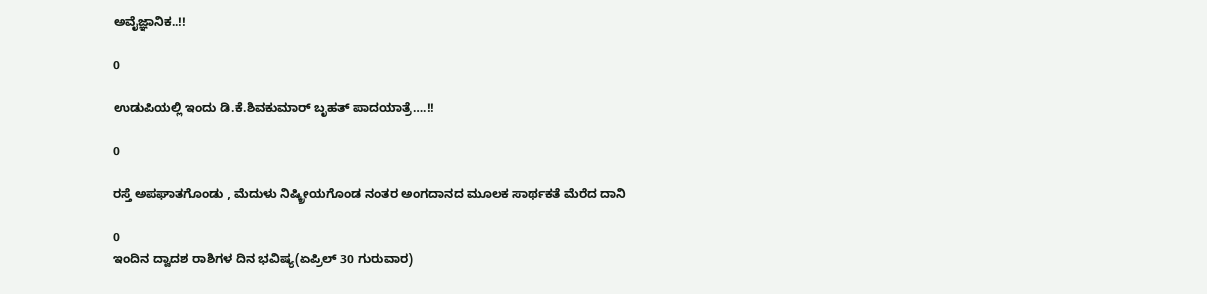ಅವೈಜ್ಞಾನಿಕ..!!

0

ಉಡುಪಿಯಲ್ಲಿ ಇಂದು ಡಿ.ಕೆ.ಶಿವಕುಮಾರ್‌ ಬೃಹತ್ ಪಾದಯಾತ್ರೆ….!!

0

ರಸ್ತೆ ಅಪಘಾತಗೊಂಡು , ಮೆದುಳು ನಿಷ್ಕ್ರೀಯಗೊಂಡ ನಂತರ ಅಂಗದಾನದ ಮೂಲಕ ಸಾರ್ಥಕತೆ ಮೆರೆದ ದಾನಿ

0
ಇಂದಿನ ದ್ವಾದಶ ರಾಶಿಗಳ ದಿನ ಭವಿಷ್ಯ(ಏಪ್ರಿಲ್ 30 ಗುರುವಾರ)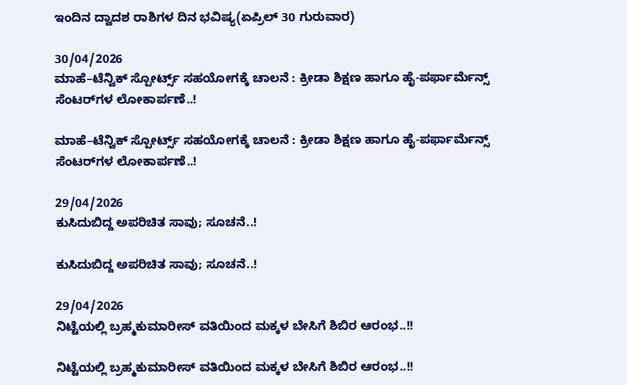ಇಂದಿನ ದ್ವಾದಶ ರಾಶಿಗಳ ದಿನ ಭವಿಷ್ಯ(ಏಪ್ರಿಲ್ 30 ಗುರುವಾರ)

30/04/2026
ಮಾಹೆ–ಟೆನ್ವಿಕ್ ಸ್ಪೋರ್ಟ್ಸ್ ಸಹಯೋಗಕ್ಕೆ ಚಾಲನೆ : ಕ್ರೀಡಾ ಶಿಕ್ಷಣ ಹಾಗೂ ಹೈ-ಪರ್ಫಾರ್ಮೆನ್ಸ್ ಸೆಂಟರ್‌ಗಳ ಲೋಕಾರ್ಪಣೆ..!

ಮಾಹೆ–ಟೆನ್ವಿಕ್ ಸ್ಪೋರ್ಟ್ಸ್ ಸಹಯೋಗಕ್ಕೆ ಚಾಲನೆ : ಕ್ರೀಡಾ ಶಿಕ್ಷಣ ಹಾಗೂ ಹೈ-ಪರ್ಫಾರ್ಮೆನ್ಸ್ ಸೆಂಟರ್‌ಗಳ ಲೋಕಾರ್ಪಣೆ..!

29/04/2026
ಕುಸಿದುಬಿದ್ದ ಅಪರಿಚಿತ ಸಾವು; ಸೂಚನೆ..!

ಕುಸಿದುಬಿದ್ದ ಅಪರಿಚಿತ ಸಾವು; ಸೂಚನೆ..!

29/04/2026
ನಿಟ್ಟೆಯಲ್ಲಿ ಬ್ರಹ್ಮಕುಮಾರೀಸ್ ವತಿಯಿಂದ ಮಕ್ಕಳ ಬೇಸಿಗೆ ಶಿಬಿರ ಆರಂಭ..!!

ನಿಟ್ಟೆಯಲ್ಲಿ ಬ್ರಹ್ಮಕುಮಾರೀಸ್ ವತಿಯಿಂದ ಮಕ್ಕಳ ಬೇಸಿಗೆ ಶಿಬಿರ ಆರಂಭ..!!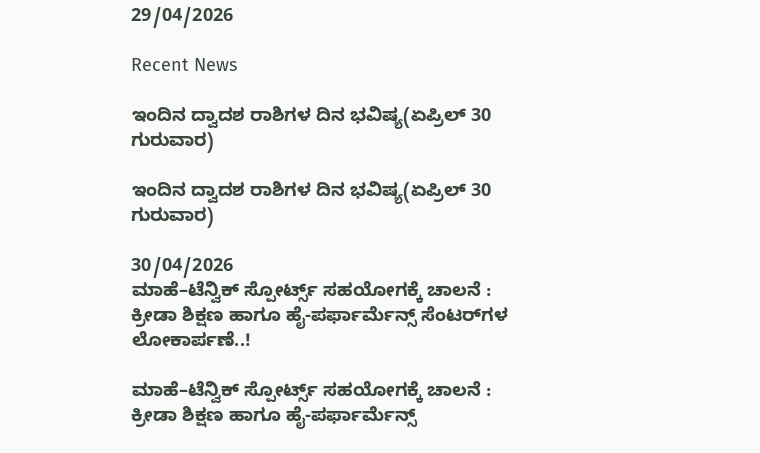29/04/2026

Recent News

ಇಂದಿನ ದ್ವಾದಶ ರಾಶಿಗಳ ದಿನ ಭವಿಷ್ಯ(ಏಪ್ರಿಲ್ 30 ಗುರುವಾರ)

ಇಂದಿನ ದ್ವಾದಶ ರಾಶಿಗಳ ದಿನ ಭವಿಷ್ಯ(ಏಪ್ರಿಲ್ 30 ಗುರುವಾರ)

30/04/2026
ಮಾಹೆ–ಟೆನ್ವಿಕ್ ಸ್ಪೋರ್ಟ್ಸ್ ಸಹಯೋಗಕ್ಕೆ ಚಾಲನೆ : ಕ್ರೀಡಾ ಶಿಕ್ಷಣ ಹಾಗೂ ಹೈ-ಪರ್ಫಾರ್ಮೆನ್ಸ್ ಸೆಂಟರ್‌ಗಳ ಲೋಕಾರ್ಪಣೆ..!

ಮಾಹೆ–ಟೆನ್ವಿಕ್ ಸ್ಪೋರ್ಟ್ಸ್ ಸಹಯೋಗಕ್ಕೆ ಚಾಲನೆ : ಕ್ರೀಡಾ ಶಿಕ್ಷಣ ಹಾಗೂ ಹೈ-ಪರ್ಫಾರ್ಮೆನ್ಸ್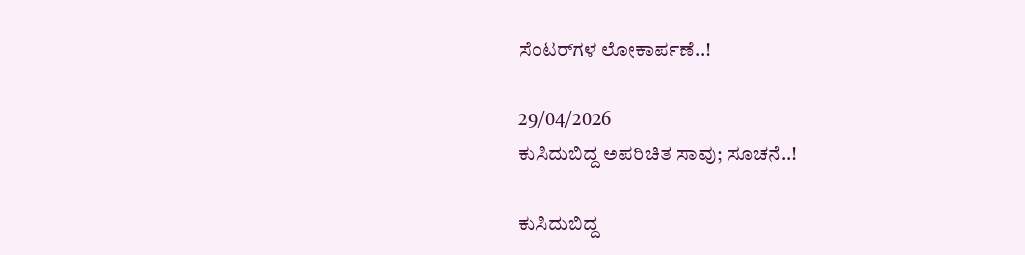ಸೆಂಟರ್‌ಗಳ ಲೋಕಾರ್ಪಣೆ..!

29/04/2026
ಕುಸಿದುಬಿದ್ದ ಅಪರಿಚಿತ ಸಾವು; ಸೂಚನೆ..!

ಕುಸಿದುಬಿದ್ದ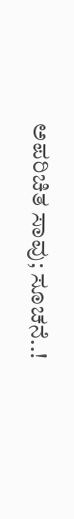ಅಪರಿಚಿತ ಸಾವು; ಸೂಚನೆ..!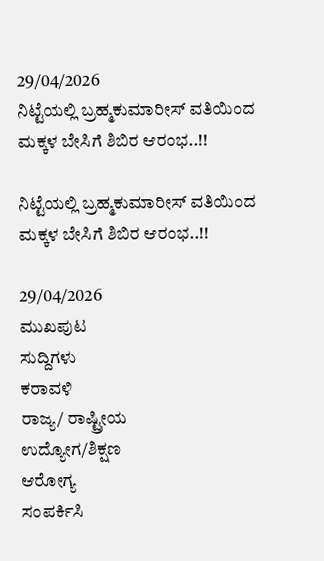29/04/2026
ನಿಟ್ಟೆಯಲ್ಲಿ ಬ್ರಹ್ಮಕುಮಾರೀಸ್ ವತಿಯಿಂದ ಮಕ್ಕಳ ಬೇಸಿಗೆ ಶಿಬಿರ ಆರಂಭ..!!

ನಿಟ್ಟೆಯಲ್ಲಿ ಬ್ರಹ್ಮಕುಮಾರೀಸ್ ವತಿಯಿಂದ ಮಕ್ಕಳ ಬೇಸಿಗೆ ಶಿಬಿರ ಆರಂಭ..!!

29/04/2026
ಮುಖಪುಟ
ಸುದ್ದಿಗಳು
ಕರಾವಳಿ
ರಾಜ್ಯ/ ರಾಷ್ಟ್ರೀಯ
ಉದ್ಯೋಗ/ಶಿಕ್ಷಣ
ಆರೋಗ್ಯ
ಸಂಪರ್ಕಿಸಿ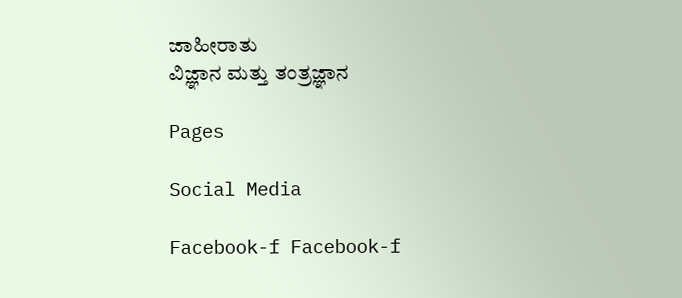ಜಾಹೀರಾತು
ವಿಜ್ಞಾನ ಮತ್ತು ತಂತ್ರಜ್ಞಾನ

Pages

Social Media

Facebook-f Facebook-f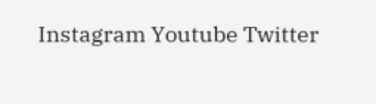Instagram Youtube Twitter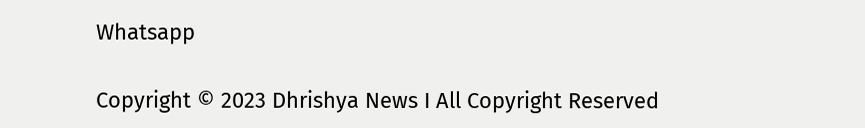Whatsapp

Copyright © 2023 Dhrishya News I All Copyright Reserved